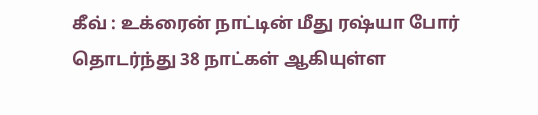கீவ் : உக்ரைன் நாட்டின் மீது ரஷ்யா போர் தொடர்ந்து 38 நாட்கள் ஆகியுள்ள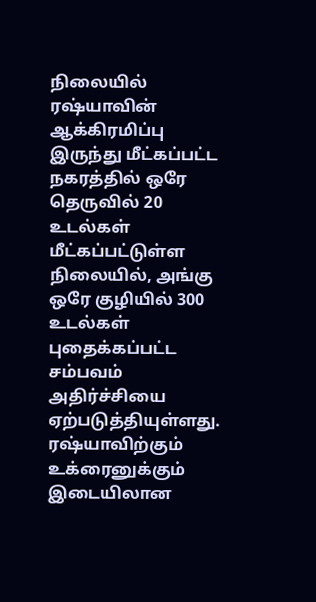நிலையில் ரஷ்யாவின் ஆக்கிரமிப்பு இருந்து மீட்கப்பட்ட நகரத்தில் ஒரே தெருவில் 20 உடல்கள் மீட்கப்பட்டுள்ள நிலையில், அங்கு ஒரே குழியில் 300 உடல்கள் புதைக்கப்பட்ட சம்பவம் அதிர்ச்சியை ஏற்படுத்தியுள்ளது. ரஷ்யாவிற்கும் உக்ரைனுக்கும் இடையிலான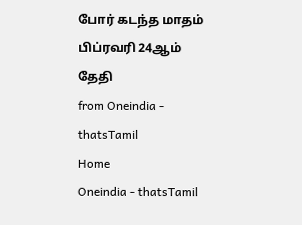போர் கடந்த மாதம் பிப்ரவரி 24ஆம் தேதி
from Oneindia - thatsTamil
Home
Oneindia - thatsTamil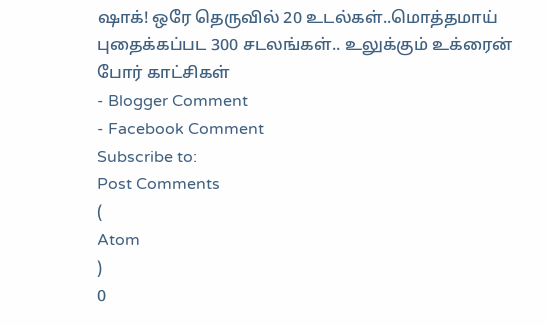ஷாக்! ஒரே தெருவில் 20 உடல்கள்..மொத்தமாய் புதைக்கப்பட 300 சடலங்கள்.. உலுக்கும் உக்ரைன் போர் காட்சிகள்
- Blogger Comment
- Facebook Comment
Subscribe to:
Post Comments
(
Atom
)
0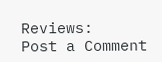Reviews:
Post a Comment